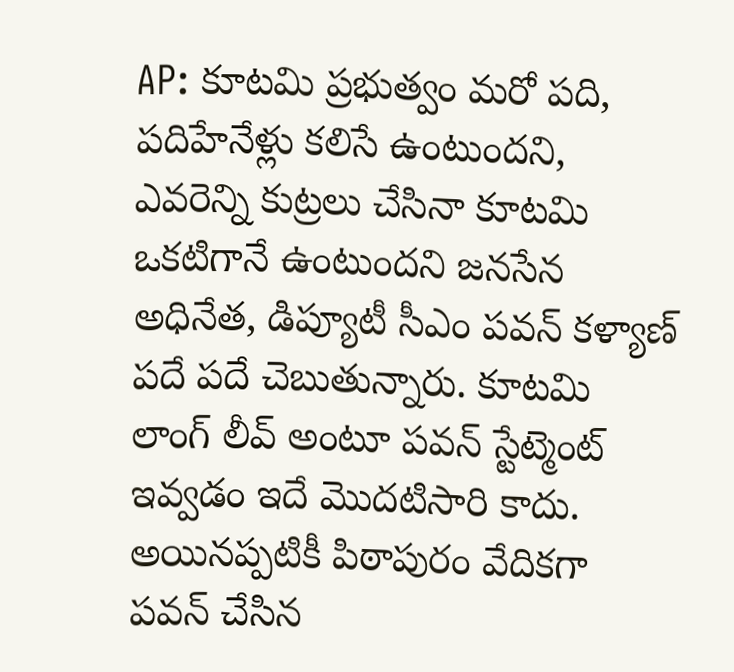AP: కూటమి ప్రభుత్వం మరో పది, పదిహేనేళ్లు కలిసే ఉంటుందని, ఎవరెన్ని కుట్రలు చేసినా కూటమి ఒకటిగానే ఉంటుందని జనసేన అధినేత, డిప్యూటీ సీఎం పవన్ కళ్యాణ్ పదే పదే చెబుతున్నారు. కూటమి లాంగ్ లీవ్ అంటూ పవన్ స్టేట్మెంట్ ఇవ్వడం ఇదే మొదటిసారి కాదు. అయినప్పటికీ పిఠాపురం వేదికగా పవన్ చేసిన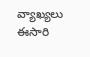వ్యాఖ్యలు ఈసారి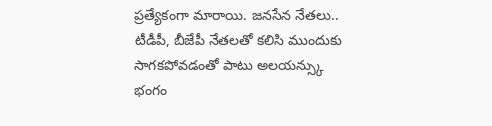ప్రత్యేకంగా మారాయి. జనసేన నేతలు.. టీడీపీ, బీజేపీ నేతలతో కలిసి ముందుకు సాగకపోవడంతో పాటు అలయన్స్కు భంగం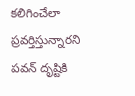కలిగించేలా ప్రవర్తిస్తున్నారని పవన్ దృష్టికి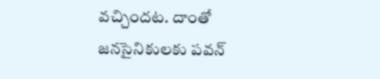వచ్చిందట. దాంతో జనసైనికులకు పవన్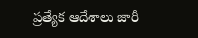ప్రత్యేక ఆదేశాలు జారీ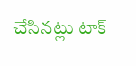చేసినట్లు టాక్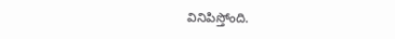వినిపిస్తోంది.